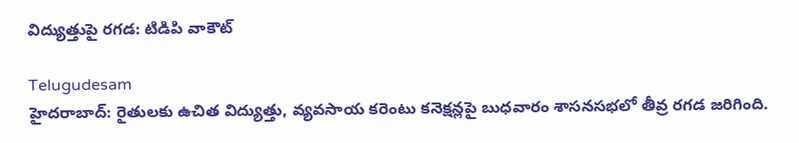విద్యుత్తుపై రగడ: టిడిపి వాకౌట్

Telugudesam
హైదరాబాద్: రైతులకు ఉచిత విద్యుత్తు, వ్యవసాయ కరెంటు కనెక్షన్లపై బుధవారం శాసనసభలో తీవ్ర రగడ జరిగింది.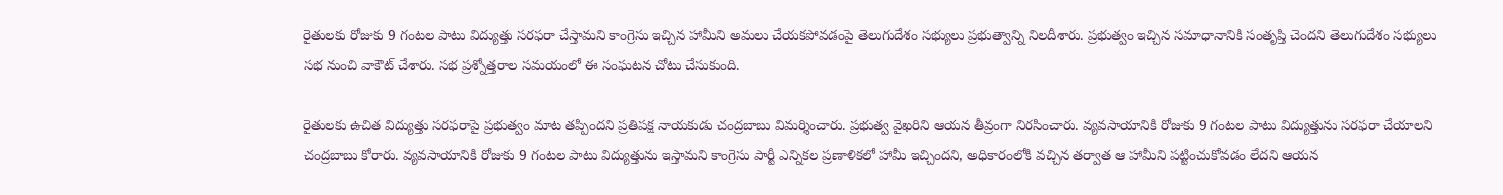రైతులకు రోజుకు 9 గంటల పాటు విద్యుత్తు సరఫరా చేస్తామని కాంగ్రెసు ఇచ్చిన హామీని అమలు చేయకపోవడంపై తెలుగుదేశం సభ్యులు ప్రభుత్వాన్ని నిలదీశారు. ప్రభుత్వం ఇచ్చిన సమాధానానికి సంతృప్తి చెందని తెలుగుదేశం సభ్యులు సభ నుంచి వాకౌట్ చేశారు. సభ ప్రశ్నోత్తరాల సమయంలో ఈ సంఘటన చోటు చేసుకుంది.

రైతులకు ఉచిత విద్యుత్తు సరఫరాపై ప్రభుత్వం మాట తప్పిందని ప్రతిపక్ష నాయకుడు చంద్రబాబు విమర్శించారు. ప్రభుత్వ వైఖరిని ఆయన తీవ్రంగా నిరసించారు. వ్యవసాయానికి రోజుకు 9 గంటల పాటు విద్యుత్తును సరఫరా చేయాలని చంద్రబాబు కోరారు. వ్యవసాయానికి రోజుకు 9 గంటల పాటు విద్యుత్తును ఇస్తామని కాంగ్రెసు పార్టీ ఎన్నికల ప్రణాళికలో హామీ ఇచ్చిందని, అధికారంలోకి వచ్చిన తర్వాత ఆ హామీని పట్టించుకోవడం లేదని ఆయన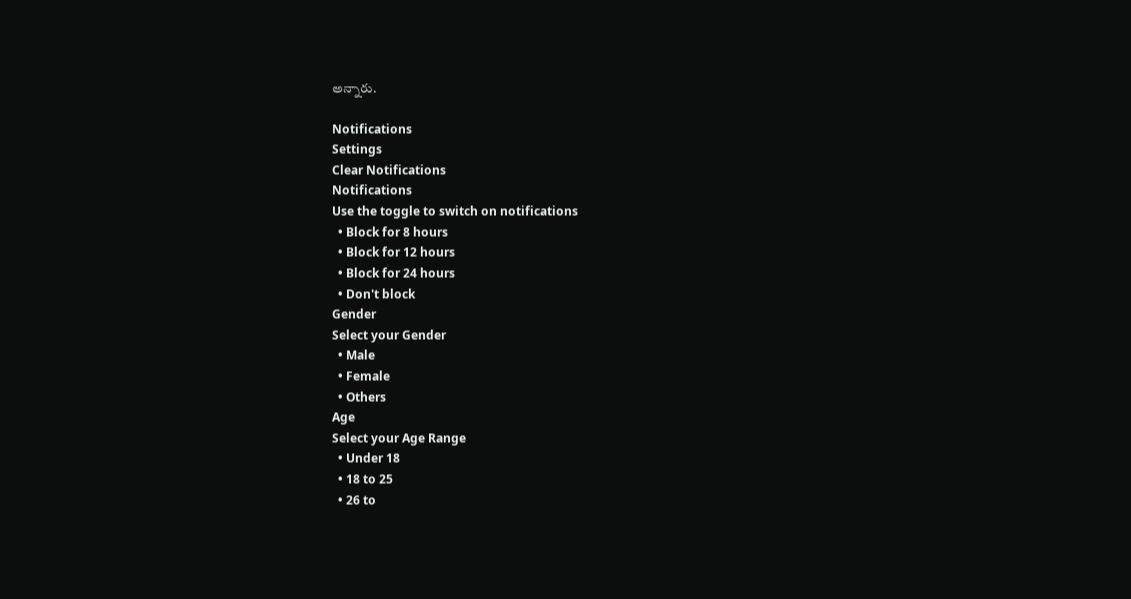అన్నారు.

Notifications
Settings
Clear Notifications
Notifications
Use the toggle to switch on notifications
  • Block for 8 hours
  • Block for 12 hours
  • Block for 24 hours
  • Don't block
Gender
Select your Gender
  • Male
  • Female
  • Others
Age
Select your Age Range
  • Under 18
  • 18 to 25
  • 26 to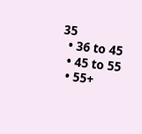35
  • 36 to 45
  • 45 to 55
  • 55+